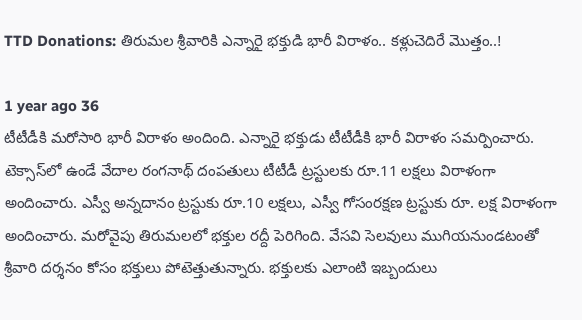TTD Donations: తిరుమల శ్రీవారికి ఎన్నారై భక్తుడి భారీ విరాళం.. కళ్లుచెదిరే మొత్తం..!

1 year ago 36
టీటీడీకి మరోసారి భారీ విరాళం అందింది. ఎన్నారై భక్తుడు టీటీడీకి భారీ విరాళం సమర్పించారు. టెక్సాస్‌లో ఉండే వేదాల రంగనాథ్ దంపతులు టీటీడీ ట్రస్టులకు రూ.11 లక్షలు విరాళంగా అందించారు. ఎస్వీ అన్నదానం ట్రస్టుకు రూ.10 లక్షలు, ఎస్వీ గోసంరక్షణ ట్రస్టుకు రూ. లక్ష విరాళంగా అందించారు. మరోవైపు తిరుమలలో భక్తుల రద్దీ పెరిగింది. వేసవి సెలవులు ముగియనుండటంతో శ్రీవారి దర్శనం కోసం భక్తులు పోటెత్తుతున్నారు. భక్తులకు ఎలాంటి ఇబ్బందులు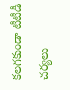కలగకుండా టీటీడీ చర్యలు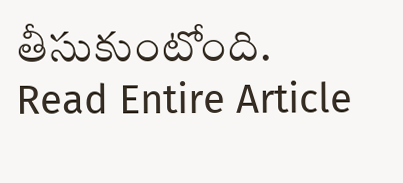తీసుకుంటోంది.
Read Entire Article